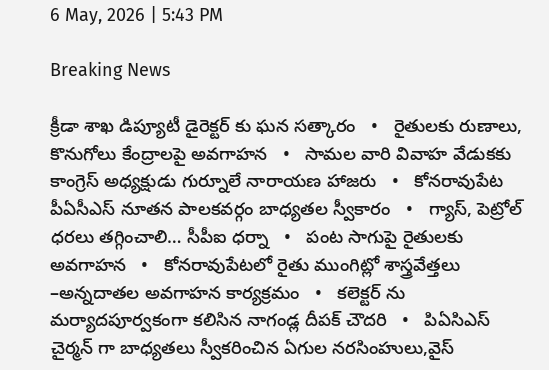6 May, 2026 | 5:43 PM

Breaking News

క్రీడా శాఖ డిప్యూటీ డైరెక్టర్ కు ఘన సత్కారం   •   రైతులకు రుణాలు, కొనుగోలు కేంద్రాలపై అవగాహన   •   సామల వారి వివాహ వేడుకకు కాంగ్రెస్ అధ్యక్షుడు గుర్నూలే నారాయణ హాజరు   •   కోనరావుపేట పీఏసీఎస్ నూతన పాలకవర్గం బాధ్యతల స్వీకారం   •   గ్యాస్, పెట్రోల్ ధరలు తగ్గించాలి… సీపీఐ ధర్నా   •   పంట సాగుపై రైతులకు అవగాహన   •   కోనరావుపేటలో రైతు ముంగిట్లో శాస్త్రవేత్తలు –అన్నదాతల అవగాహన కార్యక్రమం   •   కలెక్టర్ ను మర్యాదపూర్వకంగా కలిసిన నాగండ్ల దీపక్ చౌదరి   •   పిఏసిఎస్ చైర్మన్ గా బాధ్యతలు స్వీకరించిన ఏగుల నరసింహులు,వైస్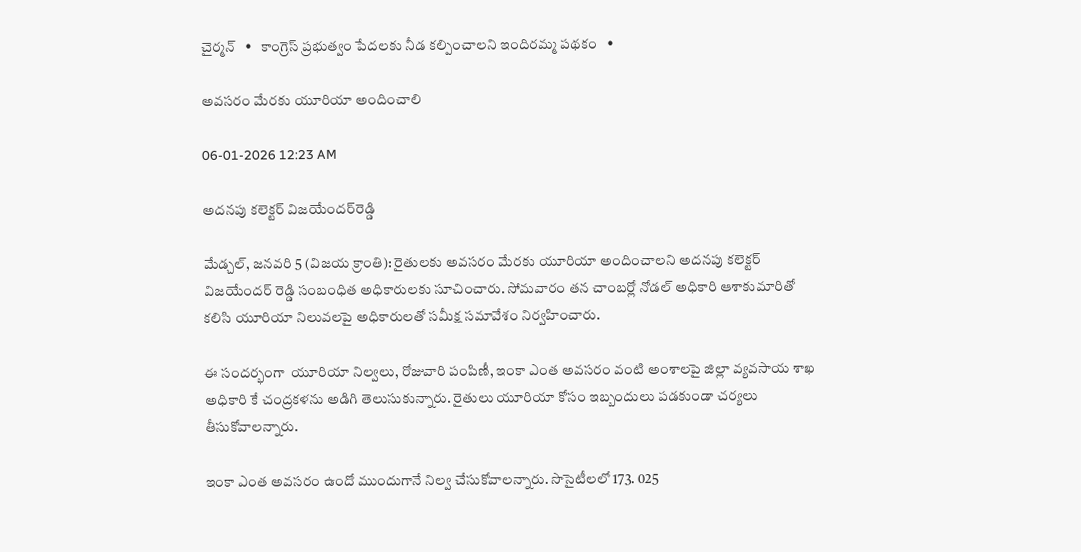చైర్మన్   •   కాంగ్రెస్ ప్రభుత్వం పేదలకు నీడ కల్పించాలని ఇందిరమ్మ పథకం   •

అవసరం మేరకు యూరియా అందించాలి

06-01-2026 12:23 AM

అదనపు కలెక్టర్ విజయేందర్‌రెడ్డి

మేడ్చల్, జనవరి 5 (విజయ క్రాంతి): రైతులకు అవసరం మేరకు యూరియా అందించాలని అదనపు కలెక్టర్ విజయేందర్ రెడ్డి సంబంధిత అధికారులకు సూచించారు. సోమవారం తన చాంబర్లో నోడల్ అధికారి ఆశాకుమారితో కలిసి యూరియా నిలువలపై అధికారులతో సమీక్ష సమావేశం నిర్వహించారు.

ఈ సందర్భంగా  యూరియా నిల్వలు, రోజువారి పంపిణీ, ఇంకా ఎంత అవసరం వంటి అంశాలపై జిల్లా వ్యవసాయ శాఖ అధికారి కే చంద్రకళను అడిగి తెలుసుకున్నారు. రైతులు యూరియా కోసం ఇబ్బందులు పడకుండా చర్యలు తీసుకోవాలన్నారు.

ఇంకా ఎంత అవసరం ఉందో ముందుగానే నిల్వ చేసుకోవాలన్నారు. సొసైటీలలో 173. 025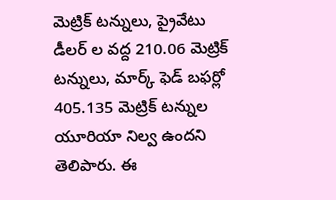మెట్రిక్ టన్నులు, ప్రైవేటు డీలర్ ల వద్ద 210.06 మెట్రిక్ టన్నులు, మార్క్ ఫెడ్ బఫర్లో 405.135 మెట్రిక్ టన్నుల యూరియా నిల్వ ఉందని తెలిపారు. ఈ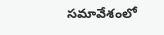సమావేశంలో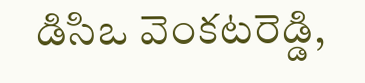డిసిఒ వెంకటరెడ్డి,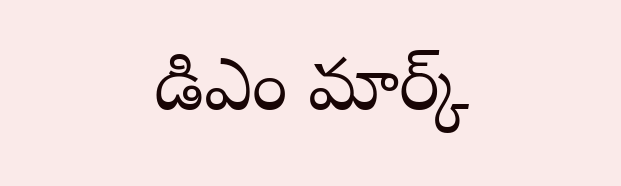డిఎం మార్క్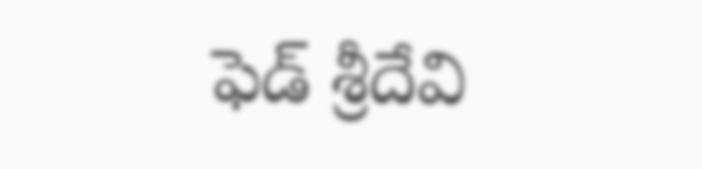ఫెడ్ శ్రీదేవి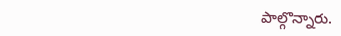పాల్గొన్నారు.